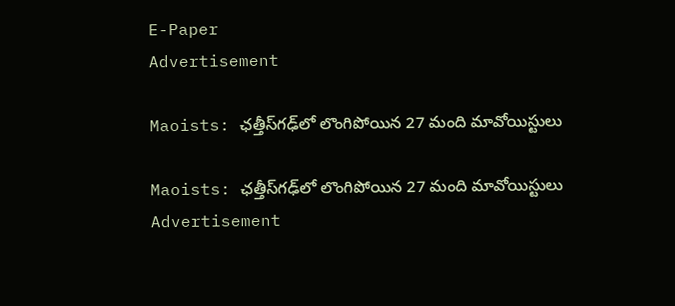E-Paper
Advertisement

Maoists: ఛత్తీస్‌గఢ్‌లో లొంగిపోయిన 27 మంది మావోయిస్టులు

Maoists: ఛత్తీస్‌గఢ్‌లో లొంగిపోయిన 27 మంది మావోయిస్టులు
Advertisement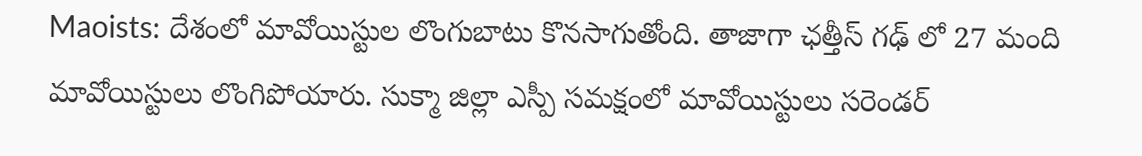Maoists: దేశంలో మావోయిస్టుల లొంగుబాటు కొనసాగుతోంది. తాజాగా ఛత్తీస్ గఢ్ లో 27 మంది మావోయిస్టులు లొంగిపోయారు. సుక్మా జిల్లా ఎస్పీ సమక్షంలో మావోయిస్టులు సరెండర్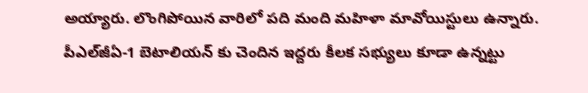అయ్యారు. లొంగిపోయిన వారిలో పది మంది మహిళా మావోయిస్టులు ఉన్నారు. పీఎల్‌జీఏ-1 బెటాలియన్ కు చెందిన ఇద్దరు కీలక సభ్యులు కూడా ఉన్నట్టు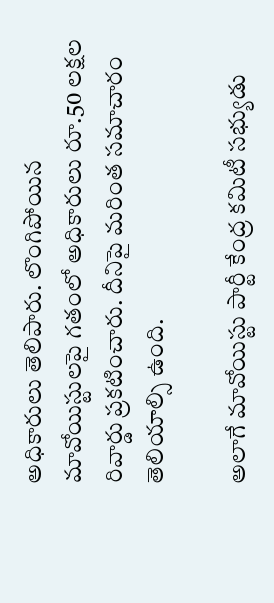అధికారులు తెలిపారు. లొంగిపోయిన మావోయిస్టులపై గతంలో అధికారులు రూ.50 లక్షల రివార్డు ప్రకటించారు. దీనిపై మరింత సమాచారం తెలియాల్సి ఉంది.

అలాగే మావోయిస్టు పార్టీ కేంద్ర కమిటీ సభ్యుడు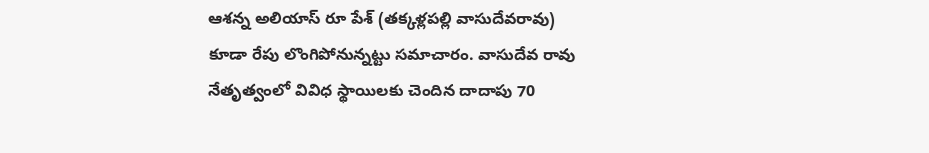ఆశన్న అలియాస్ రూ పేశ్ (తక్కళ్లపల్లి వాసుదేవరావు) కూడా రేపు లొంగిపోనున్నట్టు సమాచారం. వాసుదేవ రావు నేతృత్వంలో వివిధ స్థాయిలకు చెందిన దాదాపు 70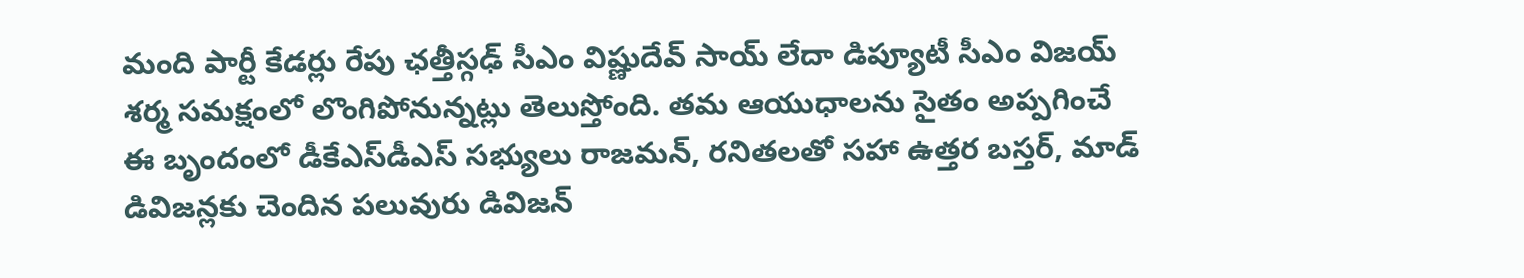మంది పార్టీ కేడర్లు రేపు ఛత్తీస్గఢ్ సీఎం విష్ణుదేవ్ సాయ్ లేదా డిప్యూటీ సీఎం విజయ్ శర్మ సమక్షంలో లొంగిపోనున్నట్లు తెలుస్తోంది. తమ ఆయుధాలను సైతం అప్పగించే ఈ బృందంలో డీకేఎస్‌డీఎస్ సభ్యులు రాజమన్, రనితలతో సహా ఉత్తర బస్తర్, మాడ్ డివిజన్లకు చెందిన పలువురు డివిజన్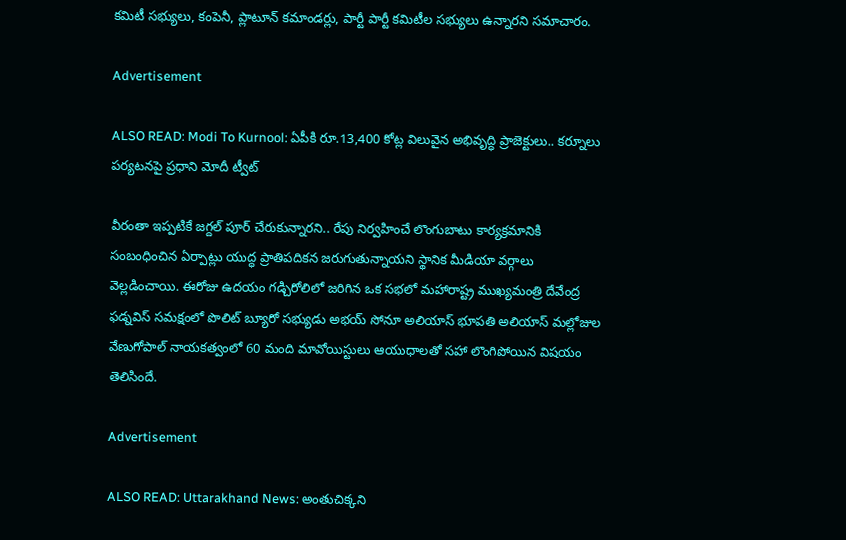కమిటీ సభ్యులు, కంపెనీ, ప్లాటూన్ కమాండర్లు, పార్టీ పార్టీ కమిటీల సభ్యులు ఉన్నారని సమాచారం.

Advertisement

ALSO READ: Modi To Kurnool: ఏపీకి రూ.13,400 కోట్ల విలువైన అభివృద్ధి ప్రాజెక్టులు.. కర్నూలు పర్యటనపై ప్రధాని మోదీ ట్వీట్

వీరంతా ఇప్పటికే జగ్దల్ పూర్ చేరుకున్నారని.. రేపు నిర్వహించే లొంగుబాటు కార్యక్రమానికి సంబంధించిన ఏర్పాట్లు యుద్ధ ప్రాతిపదికన జరుగుతున్నాయని స్థానిక మీడియా వర్గాలు వెల్లడించాయి. ఈరోజు ఉదయం గడ్చిరోలిలో జరిగిన ఒక సభలో మహారాష్ట్ర ముఖ్యమంత్రి దేవేంద్ర ఫడ్నవిస్ సమక్షంలో పొలిట్ బ్యూరో సభ్యుడు అభయ్ సోనూ అలియాస్ భూపతి అలియాస్ మల్లోజుల వేణుగోపాల్ నాయకత్వంలో 60 మంది మావోయిస్టులు ఆయుధాలతో సహా లొంగిపోయిన విషయం తెలిసిందే.

Advertisement

ALSO READ: Uttarakhand News: అంతుచిక్కని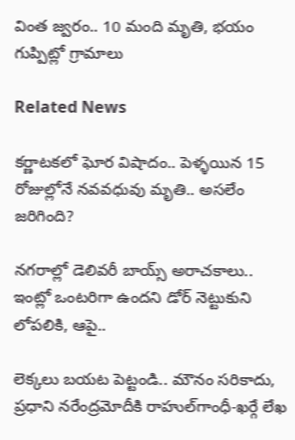వింత జ్వరం.. 10 మంది మృతి, భయం గుప్పిట్లో గ్రామాలు

Related News

కర్ణాటకలో ఘోర విషాదం.. పెళ్ళయిన 15 రోజుల్లోనే నవవధువు మృతి.. అసలేం జరిగింది?

నగరాల్లో డెలివరీ బాయ్స్ అరాచకాలు.. ఇంట్లో ఒంటరిగా ఉందని డోర్ నెట్టుకుని లోపలికి, ఆపై..

లెక్కలు బయట పెట్టండి.. మౌనం సరికాదు, ప్రధాని నరేంద్రమోదీకి రాహుల్‌‌గాంధీ-ఖర్గే లేఖ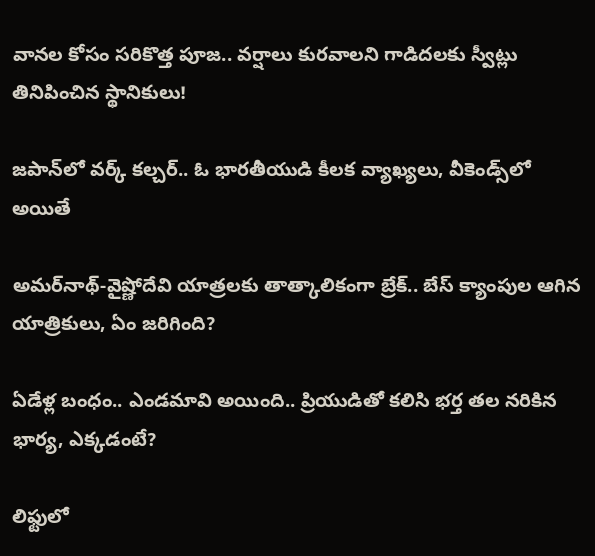వానల కోసం సరికొత్త పూజ.. వర్షాలు కురవాలని గాడిదలకు స్వీట్లు తినిపించిన స్థానికులు!

జపాన్‌లో వర్క్ కల్చర్.. ఓ భారతీయుడి కీలక వ్యాఖ్యలు, వీకెండ్స్‌లో అయితే

అమర్‌నాథ్-వైష్ణోదేవి యాత్రలకు తాత్కాలికంగా బ్రేక్.. బేస్ క్యాంపుల ఆగిన యాత్రికులు, ఏం జరిగింది?

ఏడేళ్ల బంధం.. ఎండమావి అయింది.. ప్రియుడితో కలిసి భర్త తల నరికిన భార్య, ఎక్కడంటే?

లిఫ్టులో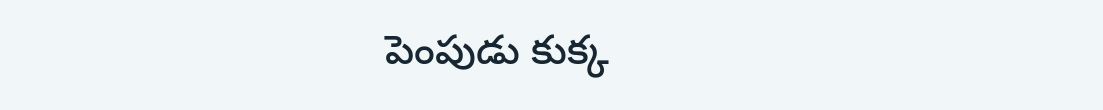పెంపుడు కుక్క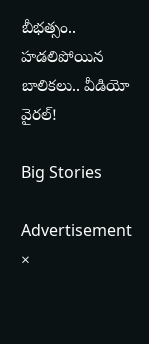బీభత్సం.. హడలిపోయిన బాలికలు.. వీడియో వైరల్!

Big Stories

Advertisement
×